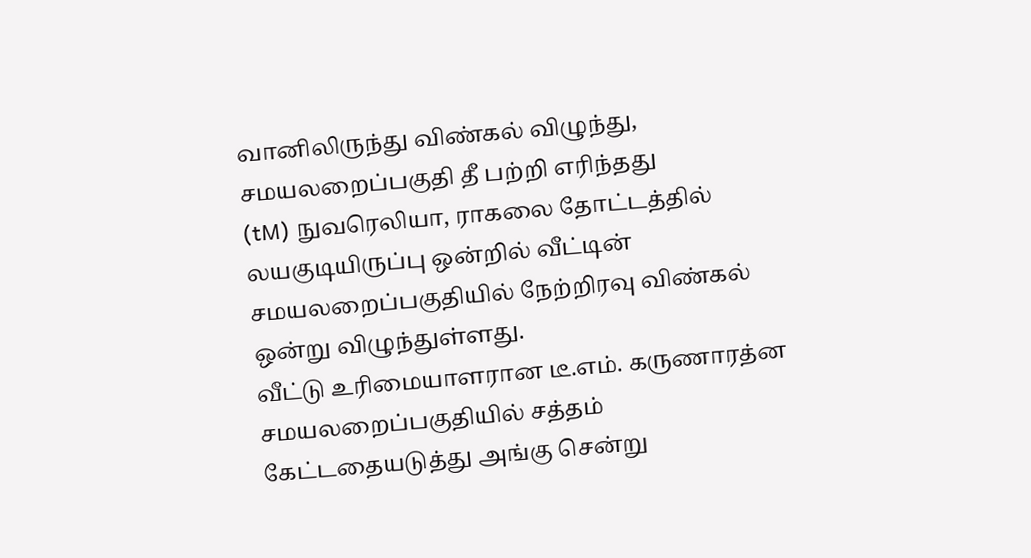வானிலிருந்து விண்கல் விழுந்து, சமயலறைப்பகுதி தீ பற்றி எரிந்தது
(tM) நுவரெலியா, ராகலை தோட்டத்தில் லயகுடியிருப்பு ஒன்றில் வீட்டின் சமயலறைப்பகுதியில் நேற்றிரவு விண்கல் ஒன்று விழுந்துள்ளது.
வீட்டு உரிமையாளரான டீ.எம். கருணாரத்ன சமயலறைப்பகுதியில் சத்தம் கேட்டதையடுத்து அங்கு சென்று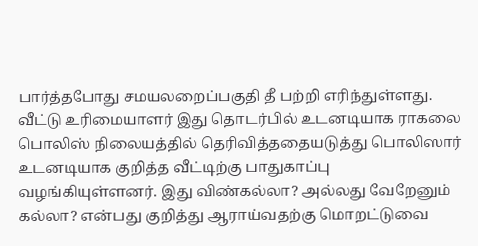பார்த்தபோது சமயலறைப்பகுதி தீ பற்றி எரிந்துள்ளது.
வீட்டு உரிமையாளர் இது தொடர்பில் உடனடியாக ராகலை பொலிஸ் நிலையத்தில் தெரிவித்ததையடுத்து பொலிஸார் உடனடியாக குறித்த வீட்டிற்கு பாதுகாப்பு வழங்கியுள்ளனர். இது விண்கல்லா? அல்லது வேறேனும் கல்லா? என்பது குறித்து ஆராய்வதற்கு மொறட்டுவை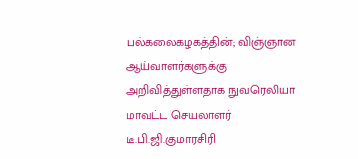பல்கலைகழகத்தின்; விஞ்ஞான ஆய்வாளர்களுக்கு அறிவித்துள்ளதாக நுவரெலியா மாவட்ட செயலாளர் டீ.பி.ஜி.குமாரசிரி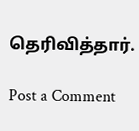தெரிவித்தார்.

Post a Comment